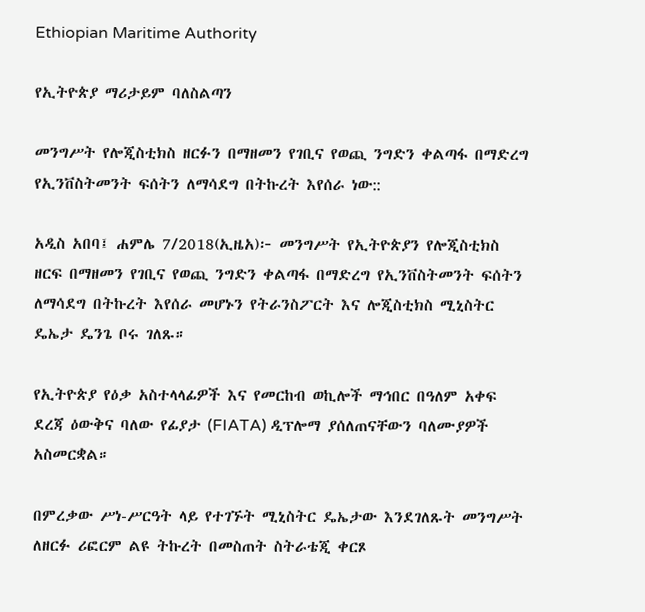Ethiopian Maritime Authority

የኢትዮጵያ ማሪታይም ባለስልጣን

መንግሥት የሎጂስቲክስ ዘርፉን በማዘመን የገቢና የወጪ ንግድን ቀልጣፋ በማድረግ የኢንቨስትመንት ፍሰትን ለማሳደግ በትኩረት እየሰራ ነው::

አዲስ አበባ፤ ሐምሌ 7/2018(ኢዜአ)፦ መንግሥት የኢትዮጵያን የሎጂስቲክስ ዘርፍ በማዘመን የገቢና የወጪ ንግድን ቀልጣፋ በማድረግ የኢንቨስትመንት ፍሰትን ለማሳደግ በትኩረት እየሰራ መሆኑን የትራንስፖርት እና ሎጂስቲክስ ሚኒስትር ዴኤታ ዴንጌ ቦሩ ገለጹ።

የኢትዮጵያ የዕቃ አስተላላፊዎች እና የመርከብ ወኪሎች ማኅበር በዓለም አቀፍ ደረጃ ዕውቅና ባለው የፊያታ (FIATA) ዲፕሎማ ያሰለጠናቸውን ባለሙያዎች አስመርቋል።

በምረቃው ሥነ-ሥርዓት ላይ የተገኙት ሚኒስትር ዴኤታው እንደገለጹት መንግሥት ለዘርፉ ሪፎርም ልዩ ትኩረት በመስጠት ስትራቴጂ ቀርጾ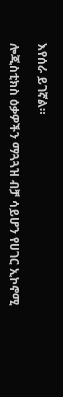እየሰራ ይገኛል።

ሎጂስቲክስ ዕቃዎችን ማጓጓዝ ብቻ ሳይሆን የሀገር ኢኮኖሚ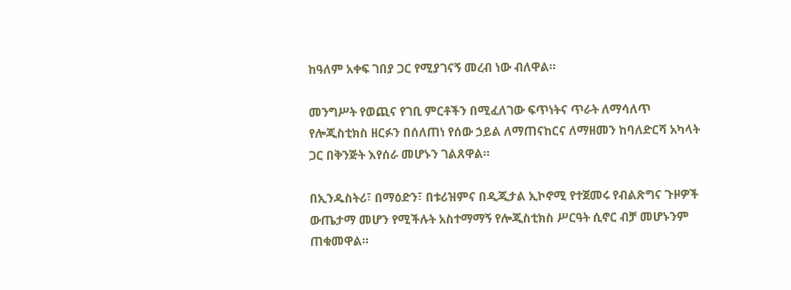ከዓለም አቀፍ ገበያ ጋር የሚያገናኝ መረብ ነው ብለዋል።

መንግሥት የወጪና የገቢ ምርቶችን በሚፈለገው ፍጥነትና ጥራት ለማሳለጥ የሎጂስቲክስ ዘርፉን በሰለጠነ የሰው ኃይል ለማጠናከርና ለማዘመን ከባለድርሻ አካላት ጋር በቅንጅት እየሰራ መሆኑን ገልጸዋል።

በኢንዱስትሪ፣ በማዕድን፣ በቱሪዝምና በዲጂታል ኢኮኖሚ የተጀመሩ የብልጽግና ጉዞዎች ውጤታማ መሆን የሚችሉት አስተማማኝ የሎጂስቲክስ ሥርዓት ሲኖር ብቻ መሆኑንም ጠቁመዋል።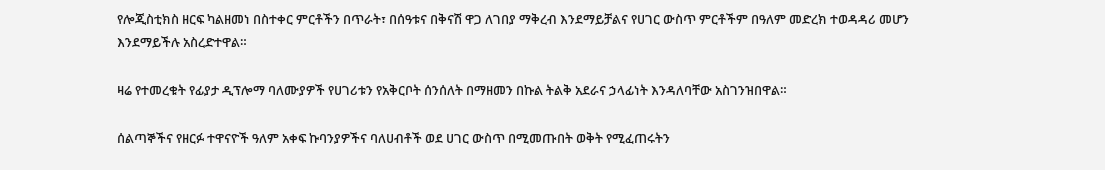የሎጂስቲክስ ዘርፍ ካልዘመነ በስተቀር ምርቶችን በጥራት፣ በሰዓቱና በቅናሽ ዋጋ ለገበያ ማቅረብ እንደማይቻልና የሀገር ውስጥ ምርቶችም በዓለም መድረክ ተወዳዳሪ መሆን እንደማይችሉ አስረድተዋል።

ዛሬ የተመረቁት የፊያታ ዲፕሎማ ባለሙያዎች የሀገሪቱን የአቅርቦት ሰንሰለት በማዘመን በኩል ትልቅ አደራና ኃላፊነት እንዳለባቸው አስገንዝበዋል።

ሰልጣኞችና የዘርፉ ተዋናዮች ዓለም አቀፍ ኩባንያዎችና ባለሀብቶች ወደ ሀገር ውስጥ በሚመጡበት ወቅት የሚፈጠሩትን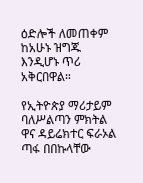ዕድሎች ለመጠቀም ከአሁኑ ዝግጁ እንዲሆኑ ጥሪ አቅርበዋል።

የኢትዮጵያ ማሪታይም ባለሥልጣን ምክትል ዋና ዳይሬክተር ፍራኦል ጣፋ በበኩላቸው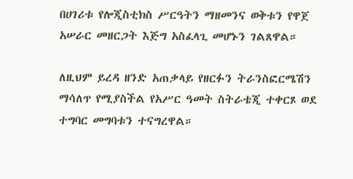በሀገሪቱ የሎጂስቲክስ ሥርዓትን ማዘመንና ወቅቱን የዋጀ አሠራር መዘርጋት እጅግ አስፈላጊ መሆኑን ገልጸዋል።

ለዚህም ይረዳ ዘንድ አጠቃላይ የዘርፉን ትራንስፎርሜሽን ማሳለጥ የሚያስችል የአሥር ዓመት ስትራቴጂ ተቀርጾ ወደ ተግባር መግባቱን ተናግረዋል።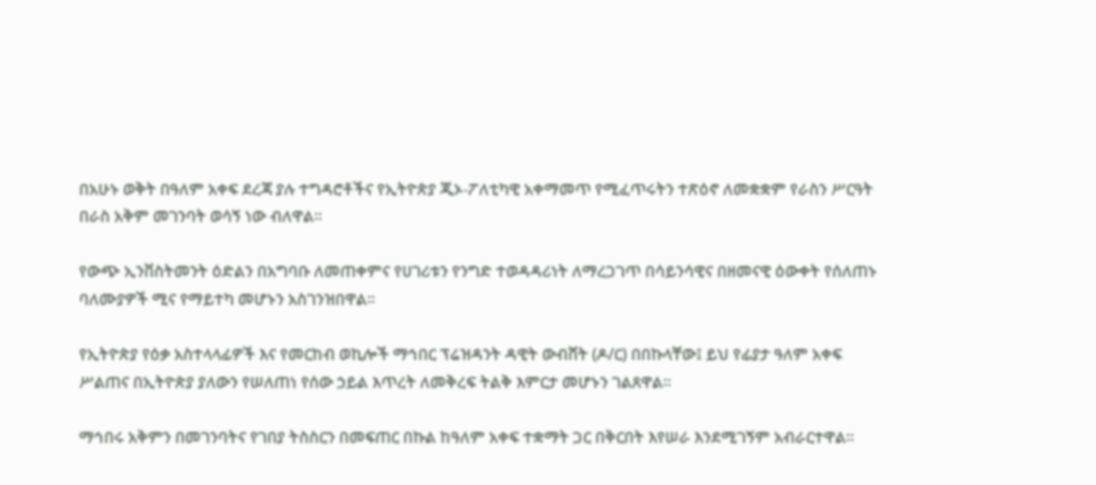በአሁኑ ወቅት በዓለም አቀፍ ደረጃ ያሉ ተግዳሮቶችና የኢትዮጵያ ጂኦ-ፖለቲካዊ አቀማመጥ የሚፈጥሩትን ተጽዕኖ ለመቋቋም የራስን ሥርዓት በራስ አቅም መገንባት ወሳኝ ነው ብለዋል።

የውጭ ኢንቨስትመንት ዕድልን በአግባቡ ለመጠቀምና የሀገሪቱን የንግድ ተወዳዳሪነት ለማረጋገጥ በሳይንሳዊና በዘመናዊ ዕውቀት የሰለጠኑ ባለሙያዎች ሚና የማይተካ መሆኑን አስገንዝበዋል።

የኢትዮጵያ የዕቃ አስተላላፊዎች እና የመርከብ ወኪሎች ማኅበር ፕሬዝዳንት ዳዊት ውብሸት (ዶ/ር) በበኩላቸው፤ ይህ የፊያታ ዓለም አቀፍ ሥልጠና በኢትዮጵያ ያለውን የሠለጠነ የሰው ኃይል እጥረት ለመቅረፍ ትልቅ እምርታ መሆኑን ገልጸዋል።

ማኅበሩ አቅምን በመገንባትና የገበያ ትስስርን በመፍጠር በኩል ከዓለም አቀፍ ተቋማት ጋር በቅርበት እየሠራ እንደሚገኝም አብራርተዋል።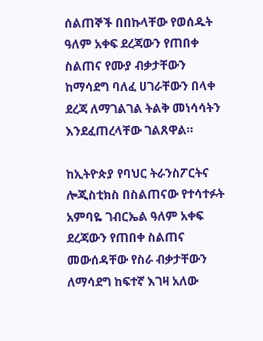ሰልጠኞች በበኩላቸው የወሰዱት ዓለም አቀፍ ደረጃውን የጠበቀ ስልጠና የሙያ ብቃታቸውን ከማሳደግ ባለፈ ሀገራቸውን በላቀ ደረጃ ለማገልገል ትልቅ መነሳሳትን እንደፈጠረላቸው ገልጸዋል።

ከኢትዮጵያ የባህር ትራንስፖርትና ሎጂስቲክስ በስልጠናው የተሳተፉት አምባዬ ገብርኤል ዓለም አቀፍ ደረጃውን የጠበቀ ስልጠና መውሰዳቸው የስራ ብቃታቸውን ለማሳደግ ከፍተኛ እገዛ አለው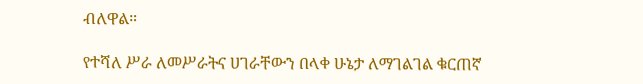ብለዋል።

የተሻለ ሥራ ለመሥራትና ሀገራቸውን በላቀ ሁኔታ ለማገልገል ቁርጠኛ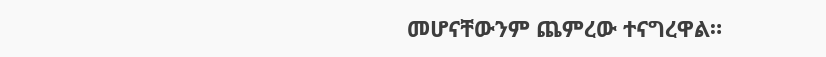መሆናቸውንም ጨምረው ተናግረዋል።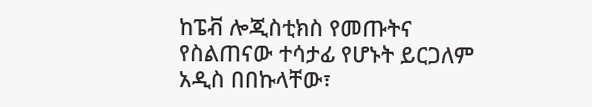ከፔቭ ሎጂስቲክስ የመጡትና የስልጠናው ተሳታፊ የሆኑት ይርጋለም አዲስ በበኩላቸው፣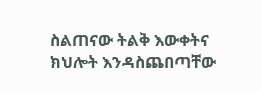ስልጠናው ትልቅ እውቀትና ክህሎት እንዳስጨበጣቸው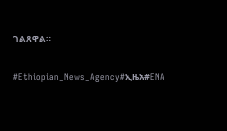ገልጸዋል።

#Ethiopian_News_Agency#ኢዜአ#ENA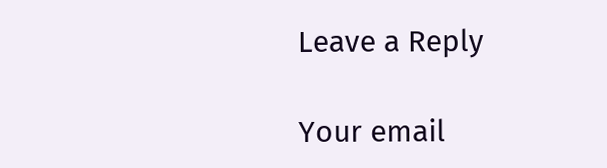Leave a Reply

Your email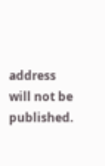address will not be published.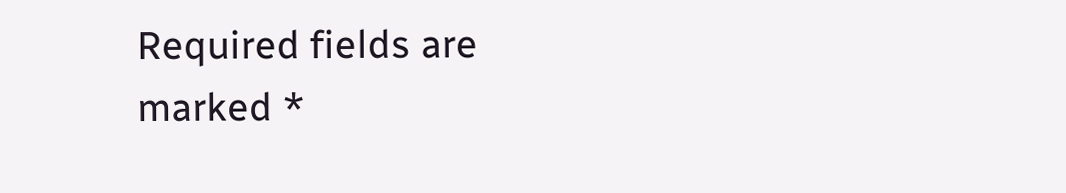Required fields are marked *